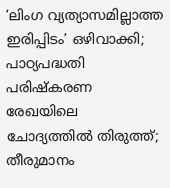‘ലിംഗ വ്യത്യാസമില്ലാത്ത ഇരിപ്പിടം’ ഒഴിവാക്കി; പാഠ്യപദ്ധതി പരിഷ്‌കരണ രേഖയിലെ ചോദ്യത്തില്‍ തിരുത്ത്; തീരുമാനം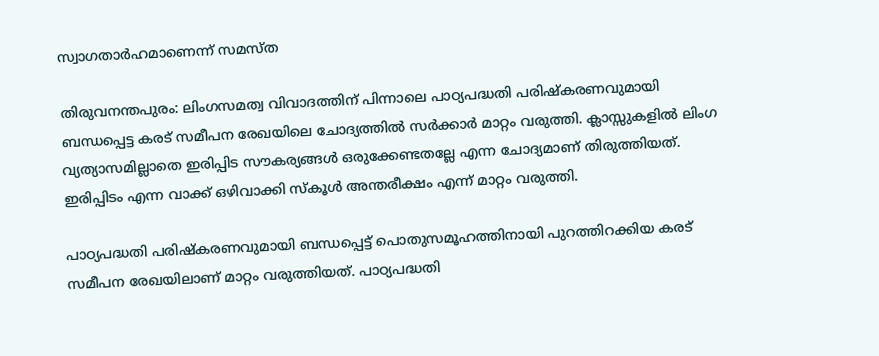സ്വാഗതാര്‍ഹമാണെന്ന് സമസ്ത

തിരുവനന്തപുരം: ലിംഗസമത്വ വിവാദത്തിന് പിന്നാലെ പാഠ്യപദ്ധതി പരിഷ്‌കരണവുമായി ബന്ധപ്പെട്ട കരട് സമീപന രേഖയിലെ ചോദ്യത്തില്‍ സര്‍ക്കാര്‍ മാറ്റം വരുത്തി. ക്ലാസ്സുകളില്‍ ലിംഗ വ്യത്യാസമില്ലാതെ ഇരിപ്പിട സൗകര്യങ്ങള്‍ ഒരുക്കേണ്ടതല്ലേ എന്ന ചോദ്യമാണ് തിരുത്തിയത്. ഇരിപ്പിടം എന്ന വാക്ക് ഒഴിവാക്കി സ്‌കൂള്‍ അന്തരീക്ഷം എന്ന് മാറ്റം വരുത്തി.

പാഠ്യപദ്ധതി പരിഷ്‌കരണവുമായി ബന്ധപ്പെട്ട് പൊതുസമൂഹത്തിനായി പുറത്തിറക്കിയ കരട് സമീപന രേഖയിലാണ് മാറ്റം വരുത്തിയത്. പാഠ്യപദ്ധതി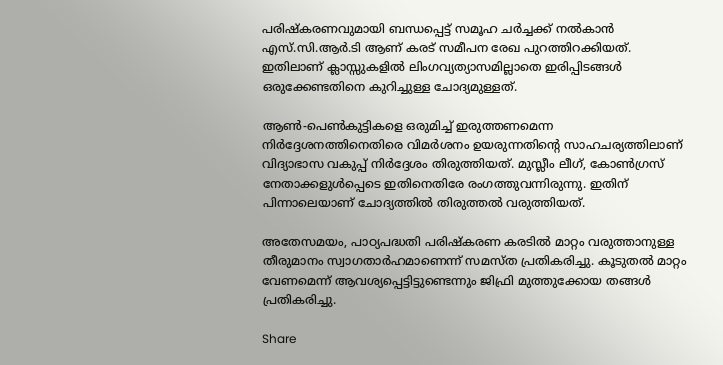പരിഷ്‌കരണവുമായി ബന്ധപ്പെട്ട് സമൂഹ ചര്‍ച്ചക്ക് നല്‍കാന്‍ എസ്.സി.ആര്‍.ടി ആണ് കരട് സമീപന രേഖ പുറത്തിറക്കിയത്. ഇതിലാണ് ക്ലാസ്സുകളില്‍ ലിംഗവ്യത്യാസമില്ലാതെ ഇരിപ്പിടങ്ങള്‍ ഒരുക്കേണ്ടതിനെ കുറിച്ചുള്ള ചോദ്യമുള്ളത്.

ആണ്‍-പെണ്‍കുട്ടികളെ ഒരുമിച്ച് ഇരുത്തണമെന്ന നിര്‍ദ്ദേശനത്തിനെതിരെ വിമര്‍ശനം ഉയരുന്നതിന്റെ സാഹചര്യത്തിലാണ് വിദ്യാഭാസ വകുപ്പ് നിര്‍ദ്ദേശം തിരുത്തിയത്. മുസ്ലീം ലീഗ്, കോണ്‍ഗ്രസ് നേതാക്കളുള്‍പ്പെടെ ഇതിനെതിരേ രംഗത്തുവന്നിരുന്നു. ഇതിന് പിന്നാലെയാണ് ചോദ്യത്തില്‍ തിരുത്തല്‍ വരുത്തിയത്.

അതേസമയം, പാഠ്യപദ്ധതി പരിഷ്‌കരണ കരടില്‍ മാറ്റം വരുത്താനുള്ള തീരുമാനം സ്വാഗതാര്‍ഹമാണെന്ന് സമസ്ത പ്രതികരിച്ചു. കൂടുതല്‍ മാറ്റം വേണമെന്ന് ആവശ്യപ്പെട്ടിട്ടുണ്ടെന്നും ജിഫ്രി മുത്തുക്കോയ തങ്ങള്‍ പ്രതികരിച്ചു.

Share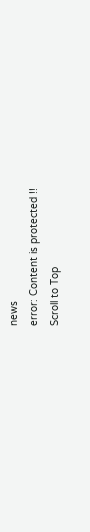news
error: Content is protected !!
Scroll to Top